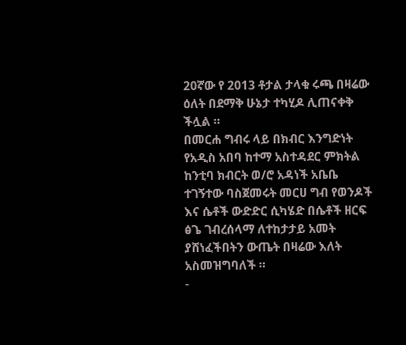20ኛው የ 2013 ቶታል ታላቁ ሩጫ በዛሬው ዕለት በደማቅ ሁኔታ ተካሂዶ ሊጠናቀቅ ችሏል ።
በመርሐ ግብሩ ላይ በክብር እንግድነት የአዲስ አበባ ከተማ አስተዳደር ምክትል ከንቲባ ክብርት ወ/ሮ አዳነች አቤቤ ተገኝተው ባስጀመሩት መርሀ ግብ የወንዶች እና ሴቶች ውድድር ሲካሄድ በሴቶች ዘርፍ ፅጌ ገብረሰላማ ለተከታታይ አመት ያሸነፈችበትን ውጤት በዛሬው እለት አስመዝግባለች ።
-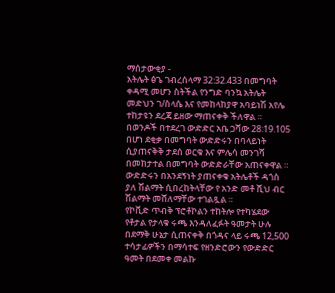ማሰታውቂያ -
አትሌት ፅጌ ገብረሰላማ 32:32.433 በመግባት ቀዳሚ መሆን ስትችል የንግድ ባንኳ አትሌት መድህን ገ/ስላሴ እና የመከላከያዋ አባይነሽ አየሌ ተከታዩን ደረጃ ይዘው ማጠናቀቅ ችለዋል ።
በወንዶች በተደረገ ውድድር አቤ ጋሻው 28:19.105 በሆነ ደቂቃ በመግባት ውድድሩን በባላይነት ሲያጠናቅቅ ታደሰ ወርቁ እና ምሌሳ መንገሻ በመከታተል በመግባት ውድድራቸው አጠናቀዋል ።
ውድድሩን በአንደኝነት ያጠናቀቁ አትሌቶች ዳጎስ ያለ ሽልማት ሲበረከትላቸው የ አንድ መቶ ሺህ ብር ሽልማት መሸለማቸው ተገልጿል ።
የኮቪድ ጥብቅ ፕሮቶኮልን ተከትሎ የተካሄደው የቶታል የታላቁ ሩጫ እንዳለፈፉት ዓመታት ሁሉ በደማቅ ሁኔታ ሲጠናቀቅ በጎዳና ላይ ሩጫ 12,500 ተሳታፊዎችን በማሳተፍ የዘንድሮውን የውድድር ዓመት በደመቀ መልኩ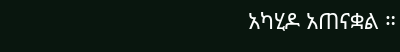አካሂዶ አጠናቋል ።